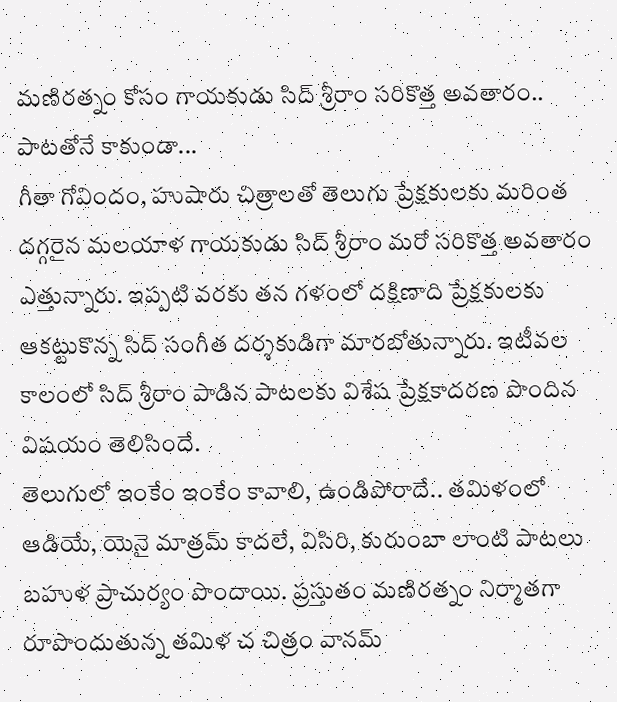మణిరత్నం కోసం గాయకుడు సిద్ శ్రీరాం సరికొత్త అవతారం.. పాటతోనే కాకుండా...
గీతా గోవిందం, హుషారు చిత్రాలతో తెలుగు ప్రేక్షకులకు మరింత దగ్గరైన మలయాళ గాయకుడు సిద్ శ్రీరాం మరో సరికొత్త అవతారం ఎత్తున్నారు. ఇప్పటి వరకు తన గళంలో దక్షిణాది ప్రేక్షకులకు ఆకట్టుకొన్న సిద్ సంగీత దర్శకుడిగా మారబోతున్నారు. ఇటీవల కాలంలో సిద్ శ్రీరాం పాడిన పాటలకు విశేష ప్రేక్షకాదరణ పొందిన విషయం తెలిసిందే.
తెలుగులో ఇంకేం ఇంకేం కావాలి, ఉండిపోరాదే.. తమిళంలో ఆడియే, యెనై మాత్రమ్ కాదలే, విసిరి, కురుంబా లాంటి పాటలు బహుళ ప్రాచుర్యం పొందాయి. ప్రస్తుతం మణిరత్నం నిర్మాతగా రూపొందుతున్న తమిళ చ చిత్రం వానమ్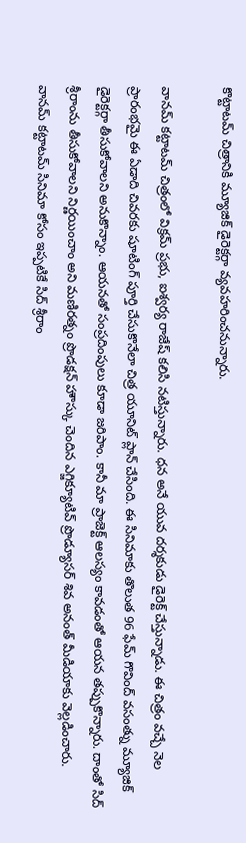కొట్టాటమ్ చిత్రానికి మ్యూజిక్ డైరెక్టర్గా వ్యవహరించనున్నారు.

వానమ్ కట్టాటమ్ చిత్రంలో విక్రమ్ ప్రభు, ఐశ్వర్య రాజేష్ కలిసి నటిస్తున్నారు. ధన అనే యువ దర్శకుడు డైరెక్ట్ చేస్తున్నాడు. ఈ చిత్రం వచ్చే నెల ప్రారంభమై ఈ ఏడాది చివరకు షూటింగ్ పూర్తి చేసుకొనేలా చిత్ర యూనిట్ ప్లాన్ చేసింది. ఈ సినిమాకు తొలుత 96 ఫేమ్ గొవింద్ వసంత్ను మ్యూజిక్ డైరెక్టర్గా తీసుకోవాలని అనుకొన్నాం. ఆయనతో సంప్రదింపులు కూడా జరిపాం. కానీ మా ప్రాజెక్ట్ ఆలస్యం కావడంతో ఆయన తప్పుకొన్నారు. దాంతో సిద్ శ్రీరాంను తీసుకోవాలని నిర్ణయించాం అని మణిరత్నం ప్రొడక్షన్ హౌస్కు చెందిన ఎగ్జిక్యూటివ్ ప్రొడ్యూసర్ శివ అనంత్ మీడియాకు వెల్లడించారు.
వానమ్ కట్టాటమ్ సినిమా కోసం ఇప్పటికే సిద్ శ్రీరాం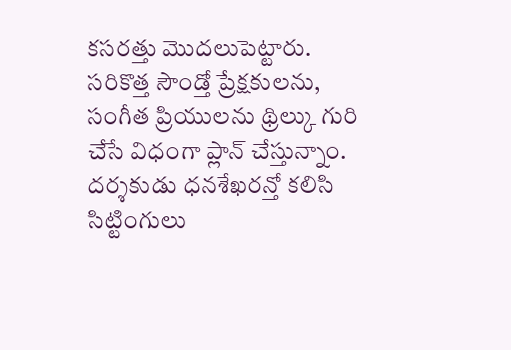కసరత్తు మొదలుపెట్టారు. సరికొత్త సౌండ్తో ప్రేక్షకులను, సంగీత ప్రియులను థ్రిల్కు గురి చేసే విధంగా ప్లాన్ చేస్తున్నాం. దర్శకుడు ధనశేఖరన్తో కలిసి సిట్టింగులు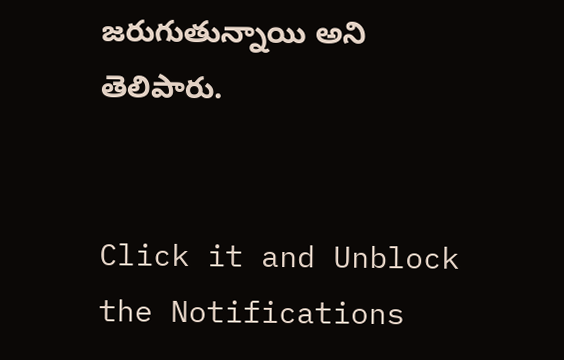జరుగుతున్నాయి అని తెలిపారు.


Click it and Unblock the Notifications